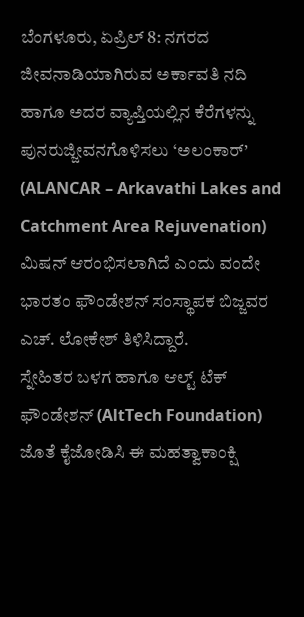ಬೆಂಗಳೂರು, ಏಪ್ರಿಲ್ 8: ನಗರದ ಜೀವನಾಡಿಯಾಗಿರುವ ಅರ್ಕಾವತಿ ನದಿ ಹಾಗೂ ಅದರ ವ್ಯಾಪ್ತಿಯಲ್ಲಿನ ಕೆರೆಗಳನ್ನು ಪುನರುಜ್ಜೀವನಗೊಳಿಸಲು ‘ಅಲಂಕಾರ್’ (ALANCAR – Arkavathi Lakes and Catchment Area Rejuvenation) ಮಿಷನ್ ಆರಂಭಿಸಲಾಗಿದೆ ಎಂದು ವಂದೇ ಭಾರತಂ ಫೌಂಡೇಶನ್ ಸಂಸ್ಥಾಪಕ ಬಿಜ್ಜವರ ಎಚ್. ಲೋಕೇಶ್ ತಿಳಿಸಿದ್ದಾರೆ.
ಸ್ನೇಹಿತರ ಬಳಗ ಹಾಗೂ ಆಲ್ಟ್ ಟೆಕ್ ಫೌಂಡೇಶನ್ (AltTech Foundation) ಜೊತೆ ಕೈಜೋಡಿಸಿ ಈ ಮಹತ್ವಾಕಾಂಕ್ಷಿ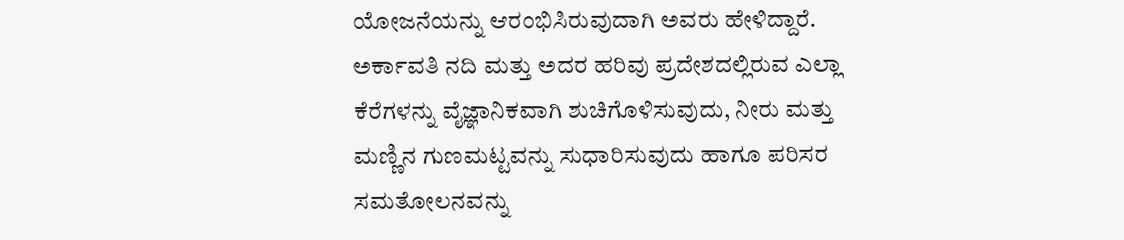ಯೋಜನೆಯನ್ನು ಆರಂಭಿಸಿರುವುದಾಗಿ ಅವರು ಹೇಳಿದ್ದಾರೆ.
ಅರ್ಕಾವತಿ ನದಿ ಮತ್ತು ಅದರ ಹರಿವು ಪ್ರದೇಶದಲ್ಲಿರುವ ಎಲ್ಲಾ ಕೆರೆಗಳನ್ನು ವೈಜ್ಞಾನಿಕವಾಗಿ ಶುಚಿಗೊಳಿಸುವುದು, ನೀರು ಮತ್ತು ಮಣ್ಣಿನ ಗುಣಮಟ್ಟವನ್ನು ಸುಧಾರಿಸುವುದು ಹಾಗೂ ಪರಿಸರ ಸಮತೋಲನವನ್ನು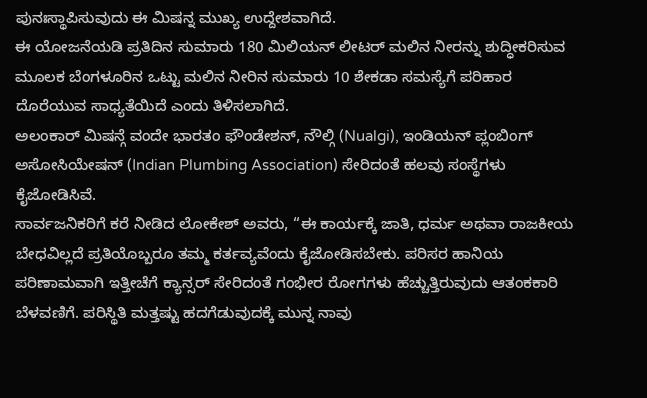ಪುನಃಸ್ಥಾಪಿಸುವುದು ಈ ಮಿಷನ್ನ ಮುಖ್ಯ ಉದ್ದೇಶವಾಗಿದೆ.
ಈ ಯೋಜನೆಯಡಿ ಪ್ರತಿದಿನ ಸುಮಾರು 180 ಮಿಲಿಯನ್ ಲೀಟರ್ ಮಲಿನ ನೀರನ್ನು ಶುದ್ಧೀಕರಿಸುವ ಮೂಲಕ ಬೆಂಗಳೂರಿನ ಒಟ್ಟು ಮಲಿನ ನೀರಿನ ಸುಮಾರು 10 ಶೇಕಡಾ ಸಮಸ್ಯೆಗೆ ಪರಿಹಾರ ದೊರೆಯುವ ಸಾಧ್ಯತೆಯಿದೆ ಎಂದು ತಿಳಿಸಲಾಗಿದೆ.
ಅಲಂಕಾರ್ ಮಿಷನ್ಗೆ ವಂದೇ ಭಾರತಂ ಫೌಂಡೇಶನ್, ನೌಲ್ಗಿ (Nualgi), ಇಂಡಿಯನ್ ಪ್ಲಂಬಿಂಗ್ ಅಸೋಸಿಯೇಷನ್ (Indian Plumbing Association) ಸೇರಿದಂತೆ ಹಲವು ಸಂಸ್ಥೆಗಳು ಕೈಜೋಡಿಸಿವೆ.
ಸಾರ್ವಜನಿಕರಿಗೆ ಕರೆ ನೀಡಿದ ಲೋಕೇಶ್ ಅವರು, “ಈ ಕಾರ್ಯಕ್ಕೆ ಜಾತಿ, ಧರ್ಮ ಅಥವಾ ರಾಜಕೀಯ ಬೇಧವಿಲ್ಲದೆ ಪ್ರತಿಯೊಬ್ಬರೂ ತಮ್ಮ ಕರ್ತವ್ಯವೆಂದು ಕೈಜೋಡಿಸಬೇಕು. ಪರಿಸರ ಹಾನಿಯ ಪರಿಣಾಮವಾಗಿ ಇತ್ತೀಚೆಗೆ ಕ್ಯಾನ್ಸರ್ ಸೇರಿದಂತೆ ಗಂಭೀರ ರೋಗಗಳು ಹೆಚ್ಚುತ್ತಿರುವುದು ಆತಂಕಕಾರಿ ಬೆಳವಣಿಗೆ. ಪರಿಸ್ಥಿತಿ ಮತ್ತಷ್ಟು ಹದಗೆಡುವುದಕ್ಕೆ ಮುನ್ನ ನಾವು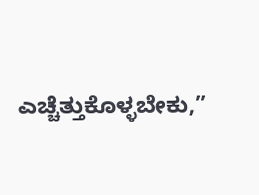ಎಚ್ಚೆತ್ತುಕೊಳ್ಳಬೇಕು,”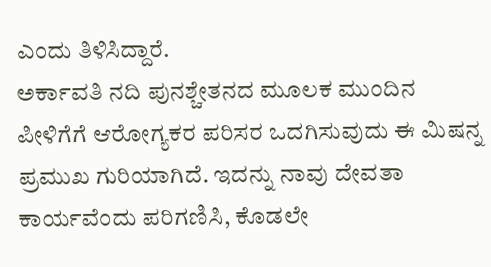ಎಂದು ತಿಳಿಸಿದ್ದಾರೆ.
ಅರ್ಕಾವತಿ ನದಿ ಪುನಶ್ಚೇತನದ ಮೂಲಕ ಮುಂದಿನ ಪೀಳಿಗೆಗೆ ಆರೋಗ್ಯಕರ ಪರಿಸರ ಒದಗಿಸುವುದು ಈ ಮಿಷನ್ನ ಪ್ರಮುಖ ಗುರಿಯಾಗಿದೆ. ಇದನ್ನು ನಾವು ದೇವತಾ ಕಾರ್ಯವೆಂದು ಪರಿಗಣಿಸಿ, ಕೊಡಲೇ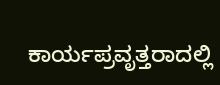ಕಾರ್ಯಪ್ರವೃತ್ತರಾದಲ್ಲಿ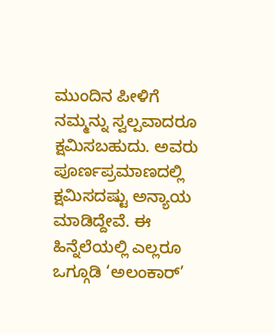ಮುಂದಿನ ಪೀಳಿಗೆ ನಮ್ಮನ್ನು ಸ್ವಲ್ಪವಾದರೂ ಕ್ಷಮಿಸಬಹುದು. ಅವರು ಪೂರ್ಣಪ್ರಮಾಣದಲ್ಲಿ ಕ್ಷಮಿಸದಷ್ಟು ಅನ್ಯಾಯ ಮಾಡಿದ್ದೇವೆ. ಈ ಹಿನ್ನೆಲೆಯಲ್ಲಿ ಎಲ್ಲರೂ ಒಗ್ಗೂಡಿ ‘ಅಲಂಕಾರ್’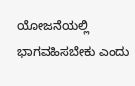ಯೋಜನೆಯಲ್ಲಿ ಭಾಗವಹಿಸಬೇಕು ಎಂದು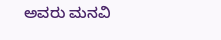ಅವರು ಮನವಿ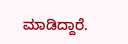ಮಾಡಿದ್ದಾರೆ.